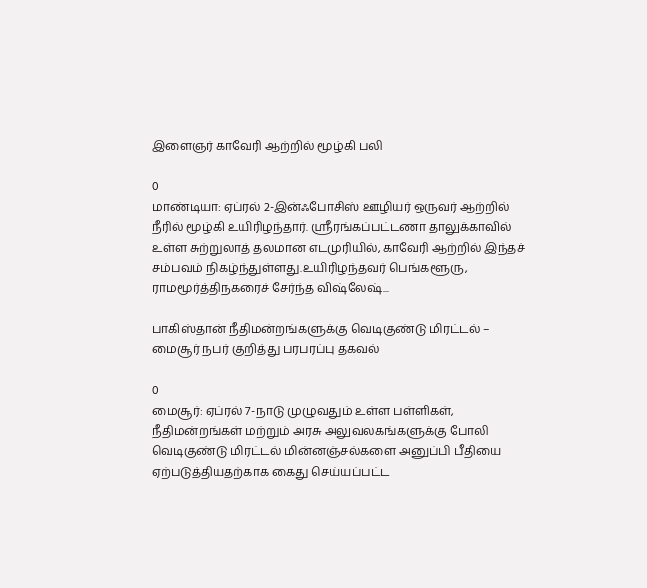இளைஞர் காவேரி ஆற்றில் மூழ்கி பலி

0
மாண்டியா: ஏப்ரல் 2-இன்ஃபோசிஸ் ஊழியர் ஒருவர் ஆற்றில் நீரில் மூழ்கி உயிரிழந்தார். ஸ்ரீரங்கப்பட்டணா தாலுக்காவில் உள்ள சுற்றுலாத் தலமான எடமுரியில், காவேரி ஆற்றில் இந்தச் சம்பவம் நிகழ்ந்துள்ளது.உயிரிழந்தவர் பெங்களூரு, ராமமூர்த்திநகரைச் சேர்ந்த விஷ்லேஷ்...

பாகிஸ்தான் நீதிமன்றங்களுக்கு வெடிகுண்டு மிரட்டல் – மைசூர் நபர் குறித்து பரபரப்பு தகவல்

0
மைசூர்: ஏப்ரல் 7-நாடு முழுவதும் உள்ள பள்ளிகள், நீதிமன்றங்கள் மற்றும் அரசு அலுவலகங்களுக்கு போலி வெடிகுண்டு மிரட்டல் மின்னஞ்சல்களை அனுப்பி பீதியை ஏற்படுத்தியதற்காக கைது செய்யப்பட்ட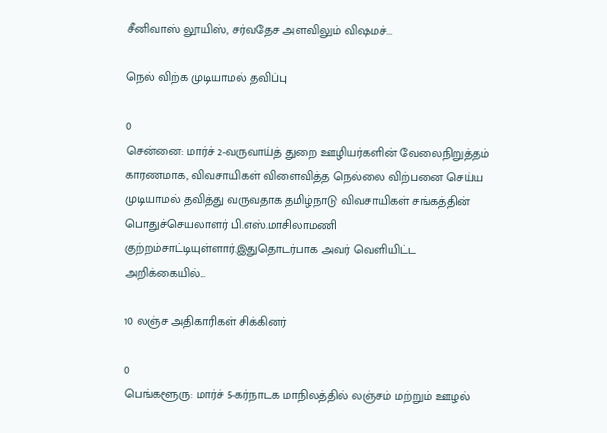சீனிவாஸ் லூயிஸ், சர்வதேச அளவிலும் விஷமச்...

நெல் விற்க முடியாமல் தவிப்பு

0
சென்னை: மார்ச் 2-வருவாய்த் துறை ஊழியர்களின் வேலைநிறுத்தம் காரணமாக, விவசாயிகள் விளைவித்த நெல்லை விற்பனை செய்ய முடியாமல் தவித்து வருவதாக தமிழ்நாடு விவசாயிகள் சங்கத்தின் பொதுச்செயலாளர் பி.எஸ்.மாசிலாமணி குற்றம்சாட்டியுள்ளார்.இதுதொடர்பாக அவர் வெளியிட்ட அறிக்கையில்...

10 லஞ்ச அதிகாரிகள் சிக்கினர்

0
பெங்களூரு: மார்ச் 5-கர்நாடக மாநிலத்தில் லஞ்சம் மற்றும் ஊழல்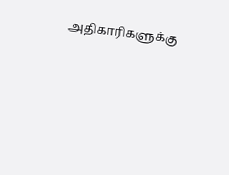அதிகாரிகளுக்கு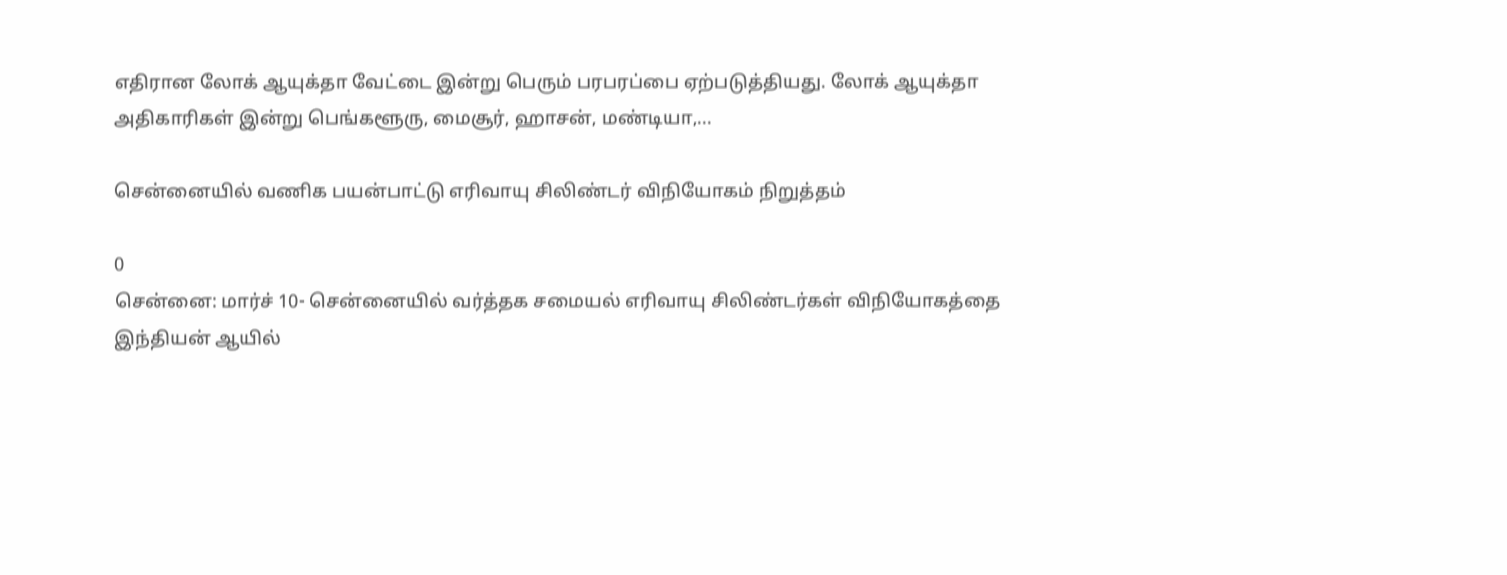எதிரான லோக் ஆயுக்தா வேட்டை இன்று பெரும் பரபரப்பை ஏற்படுத்தியது. லோக் ஆயுக்தா அதிகாரிகள் இன்று பெங்களூரு, மைசூர், ஹாசன், மண்டியா,...

சென்னையில் வணிக பயன்பாட்டு எரிவாயு சிலிண்டர் விநியோகம் நிறுத்தம்

0
சென்னை: மார்ச் 10- சென்னையில் வர்த்தக சமையல் எரிவாயு சிலிண்டர்கள் விநியோகத்தை இந்தியன் ஆயில்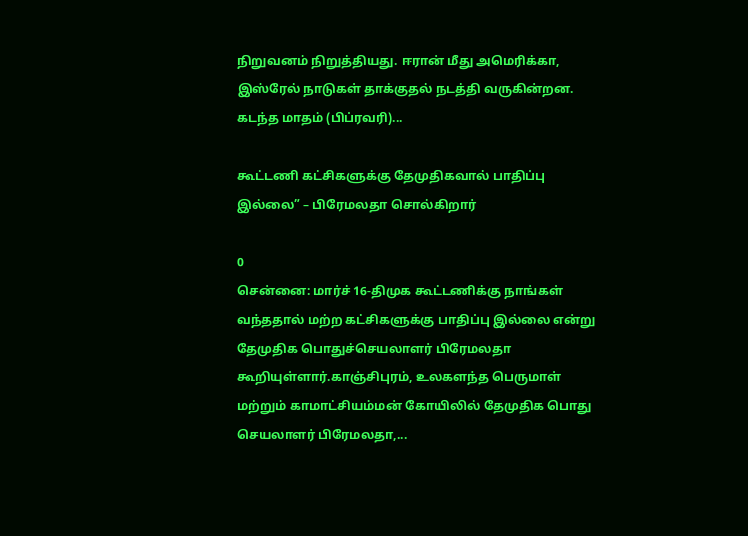நிறுவனம் நிறுத்தியது. ஈரான் மீது அமெரிக்கா, இஸ்ரேல் நாடுகள் தாக்குதல் நடத்தி வருகின்றன. கடந்த மாதம் (பிப்ரவரி)...

கூட்டணி கட்சிகளுக்கு தேமுதிகவால் பாதிப்பு இல்லை” – பிரேமலதா சொல்கிறார்

0
சென்னை: மார்ச் 16-திமுக கூட்டணிக்கு நாங்கள் வந்ததால் மற்ற கட்சிகளுக்கு பாதிப்பு இல்லை என்று தேமுதிக பொதுச்செயலாளர் பிரேமலதா கூறியுள்ளார்.காஞ்சிபுரம், உலகளந்த பெருமாள் மற்றும் காமாட்சியம்மன் கோயிலில் தேமுதிக பொது செயலாளர் பிரேமலதா,...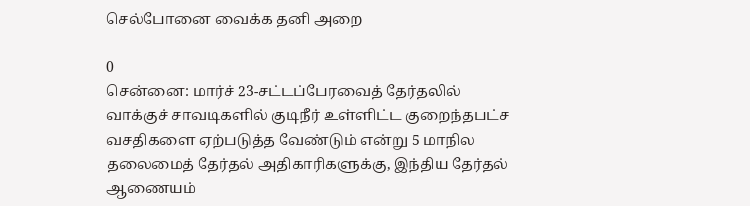செல்போனை வைக்க தனி அறை

0
சென்னை: மார்ச் 23-சட்டப்பேரவைத் தேர்தலில் வாக்குச் சாவடிகளில் குடிநீர் உள்ளிட்ட குறைந்தபட்ச வசதிகளை ஏற்படுத்த வேண்டும் என்று 5 மாநில தலைமைத் தேர்தல் அதிகாரிகளுக்கு, இந்திய தேர்தல் ஆணையம்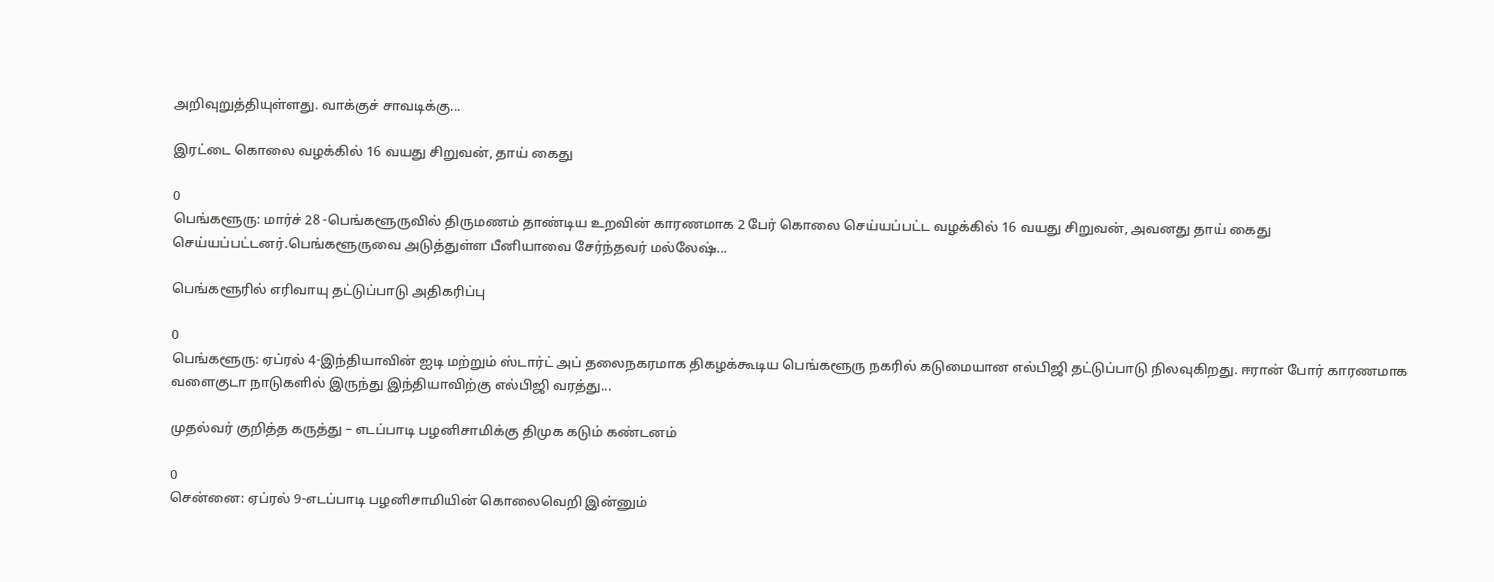அறிவுறுத்தியுள்ளது. வாக்குச் சாவடிக்கு...

இரட்டை கொலை வழக்கில் 16 வயது சிறுவன், தாய் கைது

0
பெங்களூரு: மார்ச் 28 -பெங்களூருவில் திருமணம் தாண்டிய உறவின் காரணமாக 2 பேர் கொலை செய்யப்பட்ட வழக்கில் 16 வயது சிறுவன், அவனது தாய் கைது செய்யப்பட்டனர்.பெங்களூருவை அடுத்துள்ள பீனியாவை சேர்ந்தவர் மல்லேஷ்...

பெங்களூரில் எரிவாயு தட்டுப்பாடு அதிகரிப்பு

0
பெங்களூரு: ஏப்ரல் 4-இந்தியாவின் ஐடி மற்றும் ஸ்டார்ட் அப் தலைநகரமாக திகழக்கூடிய பெங்களூரு நகரில் கடுமையான எல்பிஜி தட்டுப்பாடு நிலவுகிறது. ஈரான் போர் காரணமாக வளைகுடா நாடுகளில் இருந்து இந்தியாவிற்கு எல்பிஜி வரத்து...

முதல்வர் குறித்த கருத்து – எடப்பாடி பழனிசாமிக்கு திமுக கடும் கண்டனம்

0
சென்னை: ஏப்ரல் 9-எடப்பாடி பழனிசாமியின் கொலைவெறி இன்னும்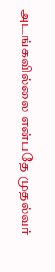அடங்கவில்லை என்பதே முதல்வர்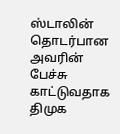ஸ்டாலின் தொடர்பான அவரின் பேச்சு காட்டுவதாக திமுக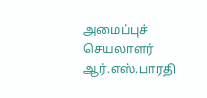அமைப்புச் செயலாளர் ஆர்.எஸ்.பாரதி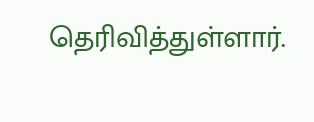தெரிவித்துள்ளார்.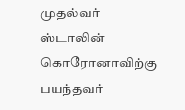முதல்வர் ஸ்டாலின் கொரோனாவிற்கு பயந்தவர்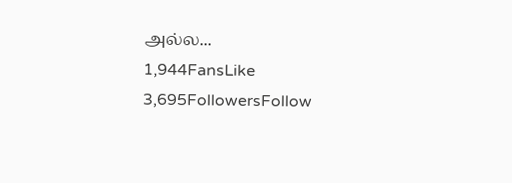அல்ல...
1,944FansLike
3,695FollowersFollow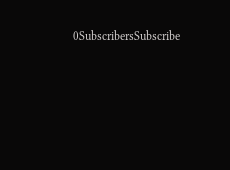0SubscribersSubscribe